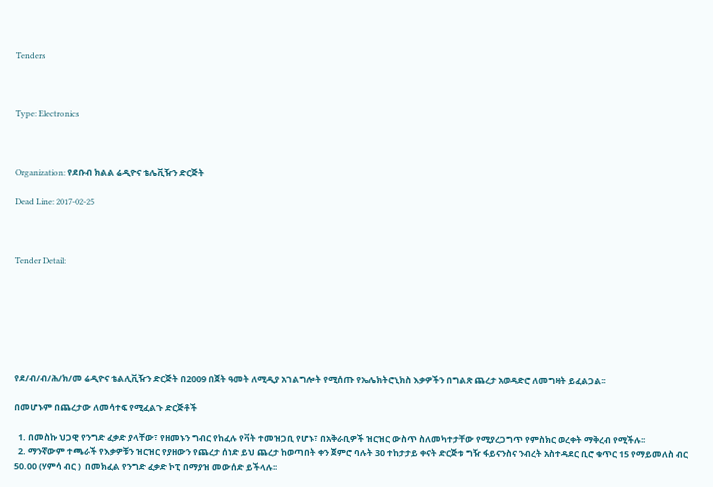Tenders



Type: Electronics



Organization: የደቡብ ክልል ሬዲዮና ቴሌቪዥን ድርጅት

Dead Line: 2017-02-25



Tender Detail:







የደ/ብ/ብ/ሕ/ክ/መ ሬዲዮና ቴልሊቪዥን ድርጅት በ2009 በጀት ዓመት ለሚዲያ አገልግሎት የሚሰጡ የኤሌክትሮኒክስ እቃዎችን በግልጽ ጨረታ አወዳድሮ ለመግዛት ይፈልጋል፡፡

በመሆኑም በጨረታው ለመሳተፍ የሚፈልጉ ድርጅቶች

  1. በመስኩ ህጋዊ የንግድ ፈቃድ ያላቸው፣ የዘመኑን ግብር የከፈሉ የቫት ተመዝጋቢ የሆኑ፣ በአቅራቢዎች ዝርዝር ውስጥ ስለመካተታቸው የሚያረጋግጥ የምስክር ወረቀት ማቅረብ የሚችሉ፡፡
  2. ማንኛውም ተጫራች የእቃዎቹን ዝርዝር የያዘውን የጨረታ ሰነድ ይህ ጨረታ ከወጣበት ቀን ጀምሮ ባሉት 30 ተከታታይ ቀናት ድርጅቱ ግዥ ፋይናንስና ንብረት አስተዳደር ቢሮ ቁጥር 15 የማይመለስ ብር 50.00 (ሃምሳ ብር )  በመክፈል የንግድ ፈቃድ ኮፒ በማያዝ መውሰድ ይችላሉ፡፡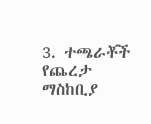3. ተጫራቾች የጨረታ ማስከቢያ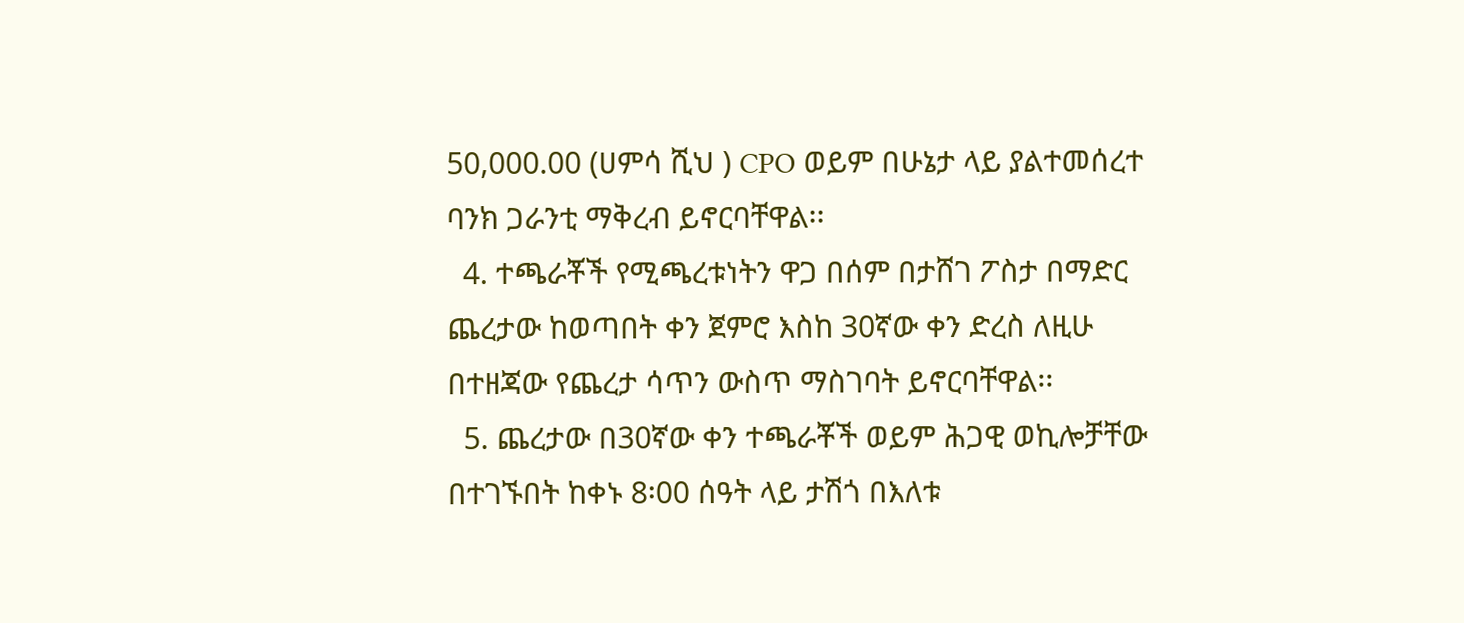50,000.00 (ሀምሳ ሺህ ) CPO ወይም በሁኔታ ላይ ያልተመሰረተ ባንክ ጋራንቲ ማቅረብ ይኖርባቸዋል፡፡
  4. ተጫራቾች የሚጫረቱነትን ዋጋ በሰም በታሸገ ፖስታ በማድር ጨረታው ከወጣበት ቀን ጀምሮ እስከ 30ኛው ቀን ድረስ ለዚሁ በተዘጃው የጨረታ ሳጥን ውስጥ ማስገባት ይኖርባቸዋል፡፡
  5. ጨረታው በ30ኛው ቀን ተጫራቾች ወይም ሕጋዊ ወኪሎቻቸው በተገኙበት ከቀኑ 8፡00 ሰዓት ላይ ታሽጎ በእለቱ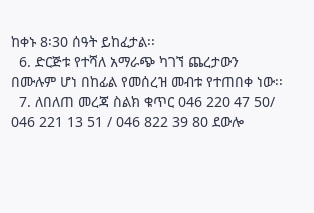ከቀኑ 8፡30 ሰዓት ይከፈታል፡፡
  6. ድርጅቱ የተሻለ አማራጭ ካገኘ ጨረታውን በሙሉም ሆነ በከፊል የመሰረዝ መብቱ የተጠበቀ ነው፡፡
  7. ለበለጠ መረጃ ስልክ ቁጥር 046 220 47 50/ 046 221 13 51 / 046 822 39 80 ደውሎ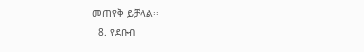መጠየቅ ይቻላል፡፡
  8. የደቡብ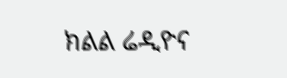ክልል ሬዲዮና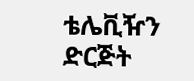ቴሌቪዥን ድርጅት